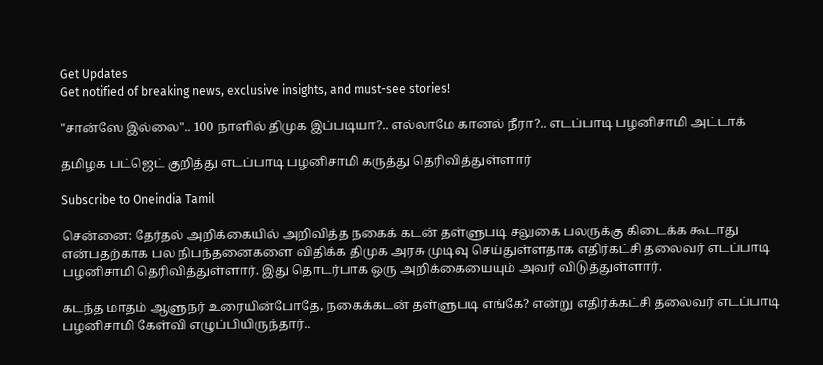Get Updates
Get notified of breaking news, exclusive insights, and must-see stories!

"சான்ஸே இல்லை".. 100 நாளில் திமுக இப்படியா?.. எல்லாமே கானல்‌ நீரா?.. எடப்பாடி பழனிசாமி அட்டாக்

தமிழக பட்ஜெட் குறித்து எடப்பாடி பழனிசாமி கருத்து தெரிவித்துள்ளார்

Subscribe to Oneindia Tamil

சென்னை: தேர்தல் அறிக்கையில் அறிவித்த நகைக் கடன் தள்ளுபடி சலுகை பலருக்கு கிடைக்க கூடாது என்பதற்காக பல நிபந்தனைகளை விதிக்க திமுக அரசு முடிவு செய்துள்ளதாக எதிர்கட்சி தலைவர் எடப்பாடி பழனிசாமி தெரிவித்துள்ளார். இது தொடர்பாக ஒரு அறிக்கையையும் அவர் விடுத்துள்ளார்.

கடந்த மாதம் ஆளுநர் உரையின்போதே, நகைக்கடன் தள்ளுபடி எங்கே? என்று எதிர்க்கட்சி தலைவர் எடப்பாடி பழனிசாமி கேள்வி எழுப்பியிருந்தார்..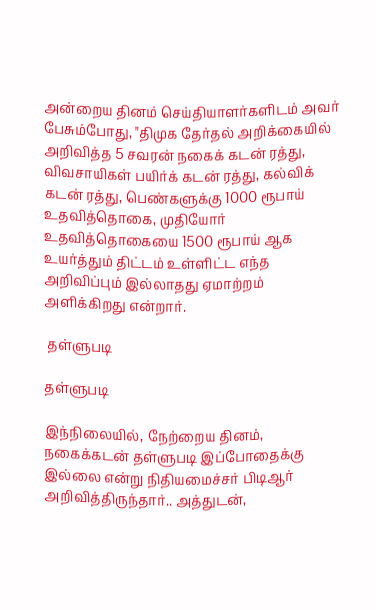அன்றைய தினம் செய்தியாளர்களிடம் அவர் பேசும்போது, "திமுக தேர்தல் அறிக்கையில் அறிவித்த 5 சவரன் நகைக் கடன் ரத்து, விவசாயிகள் பயிர்க் கடன் ரத்து, கல்விக் கடன் ரத்து, பெண்களுக்கு 1000 ரூபாய் உதவித்தொகை, முதியோர் உதவித்தொகையை 1500 ரூபாய் ஆக உயர்த்தும் திட்டம் உள்ளிட்ட எந்த அறிவிப்பும் இல்லாதது ஏமாற்றம் அளிக்கிறது என்றார்.

 தள்ளுபடி

தள்ளுபடி

இந்நிலையில், நேற்றைய தினம், நகைக்கடன் தள்ளுபடி இப்போதைக்கு இல்லை என்று நிதியமைச்சர் பிடிஆர் அறிவித்திருந்தார்.. அத்துடன்,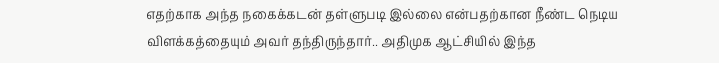எதற்காக அந்த நகைக்கடன் தள்ளுபடி இல்லை என்பதற்கான நீண்ட நெடிய விளக்கத்தையும் அவர் தந்திருந்தார்.. அதிமுக ஆட்சியில் இந்த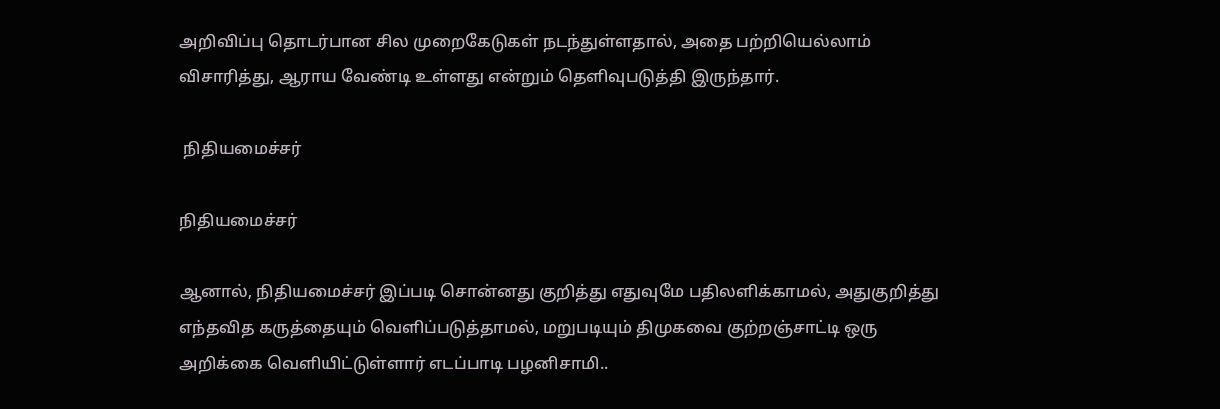அறிவிப்பு தொடர்பான சில முறைகேடுகள் நடந்துள்ளதால், அதை பற்றியெல்லாம் விசாரித்து, ஆராய வேண்டி உள்ளது என்றும் தெளிவுபடுத்தி இருந்தார்.

 நிதியமைச்சர்

நிதியமைச்சர்

ஆனால், நிதியமைச்சர் இப்படி சொன்னது குறித்து எதுவுமே பதிலளிக்காமல், அதுகுறித்து எந்தவித கருத்தையும் வெளிப்படுத்தாமல், மறுபடியும் திமுகவை குற்றஞ்சாட்டி ஒரு அறிக்கை வெளியிட்டுள்ளார் எடப்பாடி பழனிசாமி..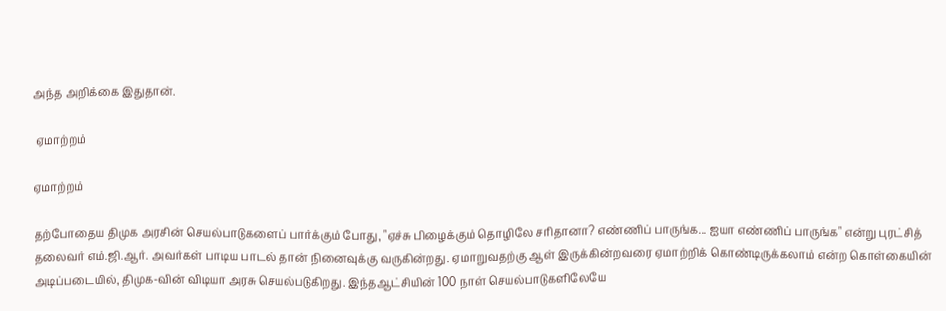அந்த அறிக்கை இதுதான்.

 ஏமாற்றம்

ஏமாற்றம்

தற்போதைய திமுக அரசின்‌ செயல்பாடுகளைப்‌ பார்க்கும்‌ போது, "ஏச்சு பிழைக்கும்‌ தொழிலே சரிதானா? எண்ணிப்‌ பாருங்க... ஐயா எண்ணிப்‌ பாருங்க" என்று புரட்சித்‌ தலைவர்‌ எம்‌.ஜி.ஆர்‌. அவர்கள்‌ பாடிய பாடல்‌ தான்‌ நினைவுக்கு வருகின்றது. ஏமாறுவதற்கு ஆள்‌ இருக்கின்றவரை ஏமாற்றிக்‌ கொண்டிருக்கலாம்‌ என்ற கொள்கையின்‌ அடிப்படையில்‌, திமுக-வின்‌ விடியா அரசு செயல்படுகிறது. இந்தஆட்சியின்‌ 100 நாள்‌ செயல்பாடுகளிலேயே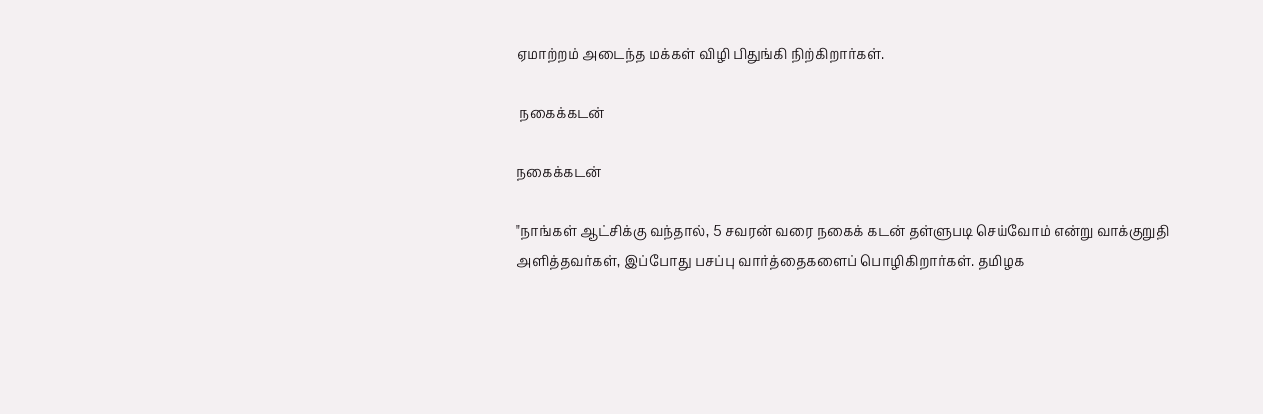ஏமாற்றம்‌ அடைந்த மக்கள்‌ விழி பிதுங்கி நிற்கிறார்கள்‌.

 நகைக்கடன்

நகைக்கடன்

"நாங்கள்‌ ஆட்சிக்கு வந்தால்‌, 5 சவரன்‌ வரை நகைக்‌ கடன்‌ தள்ளுபடி செய்வோம்‌ என்று வாக்குறுதி அளித்தவர்கள்‌, இப்போது பசப்பு வார்த்தைகளைப்‌ பொழிகிறார்கள்‌. தமிழக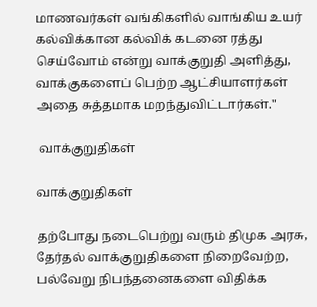மாணவர்கள்‌ வங்கிகளில்‌ வாங்கிய உயர்‌ கல்விக்கான கல்விக்‌ கடனை ரத்து செய்வோம்‌ என்று வாக்குறுதி அளித்து, வாக்குகளைப்‌ பெற்ற ஆட்சியாளர்கள்‌ அதை சுத்தமாக மறந்துவிட்டார்கள்‌."

 வாக்குறுதிகள்

வாக்குறுதிகள்

தற்போது நடைபெற்று வரும்‌ திமுக அரசு, தேர்தல்‌ வாக்குறுதிகளை நிறைவேற்ற, பல்வேறு நிபந்தனைகளை விதிக்க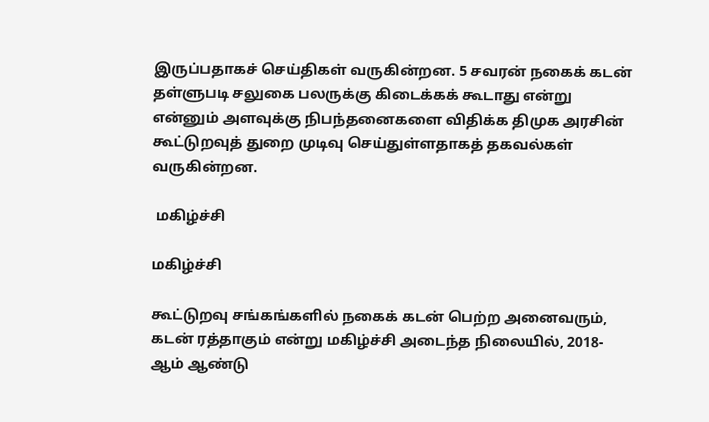இருப்பதாகச்‌ செய்திகள்‌ வருகின்றன. 5 சவரன்‌ நகைக்‌ கடன்‌ தள்ளுபடி சலுகை பலருக்கு கிடைக்கக்‌ கூடாது என்று என்னும்‌ அளவுக்கு நிபந்தனைகளை விதிக்க திமுக அரசின்‌ கூட்டுறவுத்‌ துறை முடிவு செய்துள்ளதாகத்‌ தகவல்கள்‌ வருகின்றன.

 மகிழ்ச்சி

மகிழ்ச்சி

கூட்டுறவு சங்கங்களில்‌ நகைக்‌ கடன்‌ பெற்ற அனைவரும்‌, கடன்‌ ரத்தாகும்‌ என்று மகிழ்ச்சி அடைந்த நிலையில்‌, 2018-ஆம்‌ ஆண்டு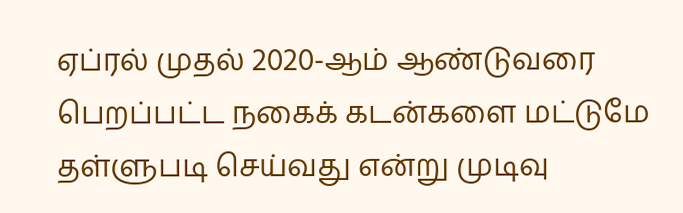ஏப்ரல்‌ முதல்‌ 2020-ஆம்‌ ஆண்டுவரை பெறப்பட்ட நகைக்‌ கடன்களை மட்டுமே தள்ளுபடி செய்வது என்று முடிவு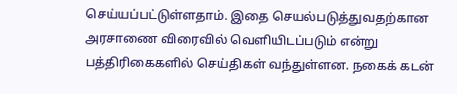செய்யப்பட்டுள்ளதாம்‌. இதை செயல்படுத்துவதற்கான அரசாணை விரைவில்‌ வெளியிடப்படும்‌ என்று பத்திரிகைகளில்‌ செய்திகள்‌ வந்துள்ளன. நகைக்‌ கடன்‌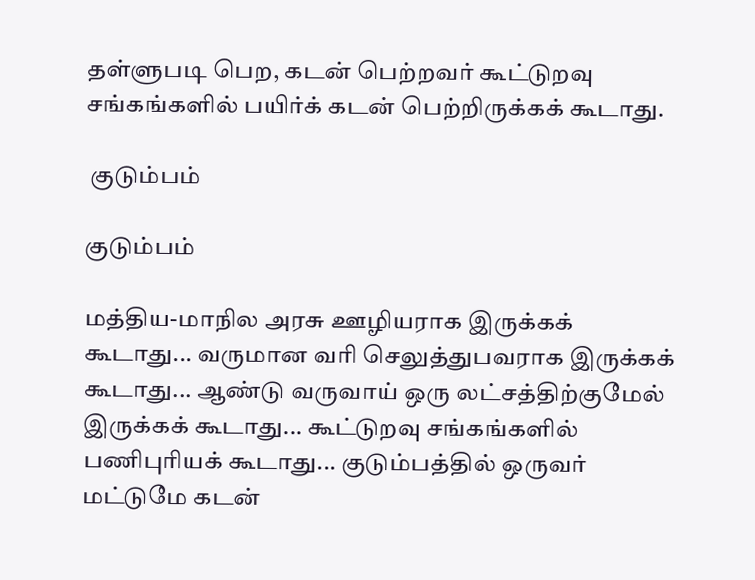தள்ளுபடி பெற, கடன்‌ பெற்றவர்‌ கூட்டுறவு சங்கங்களில்‌ பயிர்க்‌ கடன்‌ பெற்றிருக்கக்‌ கூடாது.

 குடும்பம்

குடும்பம்

மத்திய-மாநில அரசு ஊழியராக இருக்கக்‌ கூடாது... வருமான வரி செலுத்துபவராக இருக்கக்‌ கூடாது... ஆண்டு வருவாய்‌ ஒரு லட்சத்திற்குமேல்‌ இருக்கக்‌ கூடாது... கூட்டுறவு சங்கங்களில்‌ பணிபுரியக்‌ கூடாது... குடும்பத்தில்‌ ஒருவர்‌ மட்டுமே கடன்‌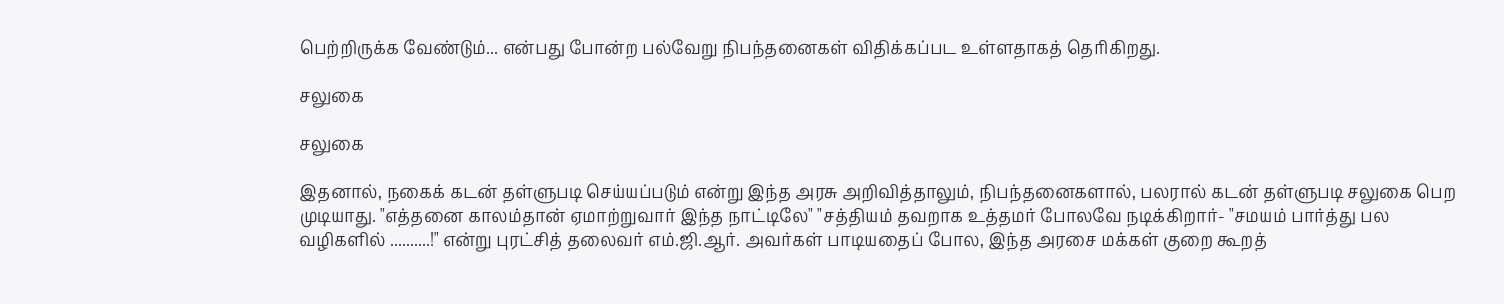பெற்றிருக்க வேண்டும்‌... என்பது போன்ற பல்வேறு நிபந்தனைகள்‌ விதிக்கப்பட உள்ளதாகத்‌ தெரிகிறது.

சலுகை

சலுகை

இதனால்‌, நகைக்‌ கடன்‌ தள்ளுபடி செய்யப்படும்‌ என்று இந்த அரசு அறிவித்தாலும்‌, நிபந்தனைகளால்‌, பலரால்‌ கடன்‌ தள்ளுபடி சலுகை பெற முடியாது. "எத்தனை காலம்தான் ஏமாற்றுவார் இந்த நாட்டிலே" "சத்தியம் தவறாக உத்தமர் போலவே நடிக்கிறார்- "சமயம்‌ பார்த்து பல வழிகளில்‌ ..........!" என்று புரட்சித்‌ தலைவர்‌ எம்‌.ஜி.ஆர்‌. அவர்கள்‌ பாடியதைப்‌ போல, இந்த அரசை மக்கள்‌ குறை கூறத்‌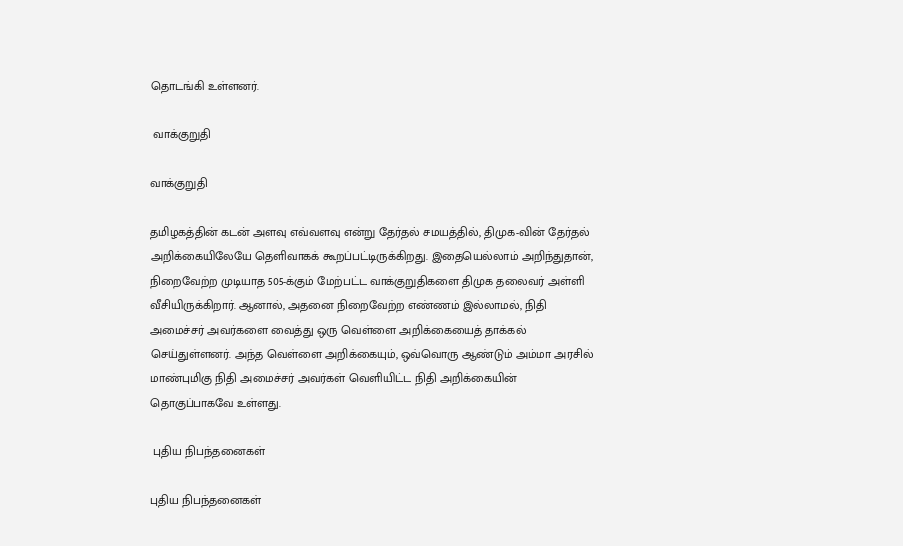தொடங்கி உள்ளனர்‌.

 வாக்குறுதி

வாக்குறுதி

தமிழகத்தின்‌ கடன்‌ அளவு எவ்வளவு என்று தேர்தல்‌ சமயத்தில்‌, திமுக-வின்‌ தேர்தல்‌ அறிக்கையிலேயே தெளிவாகக்‌ கூறப்பட்டிருக்கிறது. இதையெல்லாம்‌ அறிந்துதான்‌, நிறைவேற்ற முடியாத 505-க்கும்‌ மேற்பட்ட வாக்குறுதிகளை திமுக தலைவர்‌ அள்ளி வீசியிருக்கிறார்‌. ஆனால்‌, அதனை நிறைவேற்ற எண்ணம்‌ இல்லாமல்‌, நிதி அமைச்சர்‌ அவர்களை வைத்து ஒரு வெள்ளை அறிக்கையைத்‌ தாக்கல்‌ செய்துள்ளனர்‌. அந்த வெள்ளை அறிக்கையும்‌, ஒவ்வொரு ஆண்டும்‌ அம்மா அரசில்‌ மாண்புமிகு நிதி அமைச்சர்‌ அவர்கள்‌ வெளியிட்ட நிதி அறிக்கையின்‌ தொகுப்பாகவே உள்ளது.

 புதிய நிபந்தனைகள்

புதிய நிபந்தனைகள்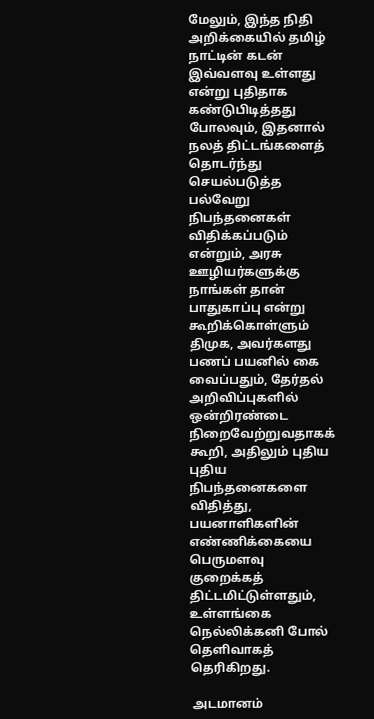மேலும்‌, இந்த நிதி அறிக்கையில்‌ தமிழ்‌ நாட்டின்‌ கடன்‌ இவ்வளவு உள்ளது என்று புதிதாக கண்டுபிடித்தது போலவும்‌, இதனால்‌ நலத்‌ திட்டங்களைத்‌ தொடர்ந்து செயல்படுத்த பல்வேறு நிபந்தனைகள்‌ விதிக்கப்படும்‌ என்றும்‌, அரசு ஊழியர்களுக்கு நாங்கள்‌ தான்‌ பாதுகாப்பு என்று கூறிக்கொள்ளும்‌ திமுக, அவர்களது பணப்‌ பயனில்‌ கை வைப்பதும்‌, தேர்தல்‌ அறிவிப்புகளில்‌ ஒன்றிரண்டை நிறைவேற்றுவதாகக்‌ கூறி, அதிலும்‌ புதிய புதிய நிபந்தனைகளை விதித்து, பயனாளிகளின்‌ எண்ணிக்கையை பெருமளவு குறைக்கத்‌ திட்டமிட்டுள்ளதும்‌, உள்ளங்கை நெல்லிக்கனி போல்‌ தெளிவாகத்‌ தெரிகிறது.

 அடமானம்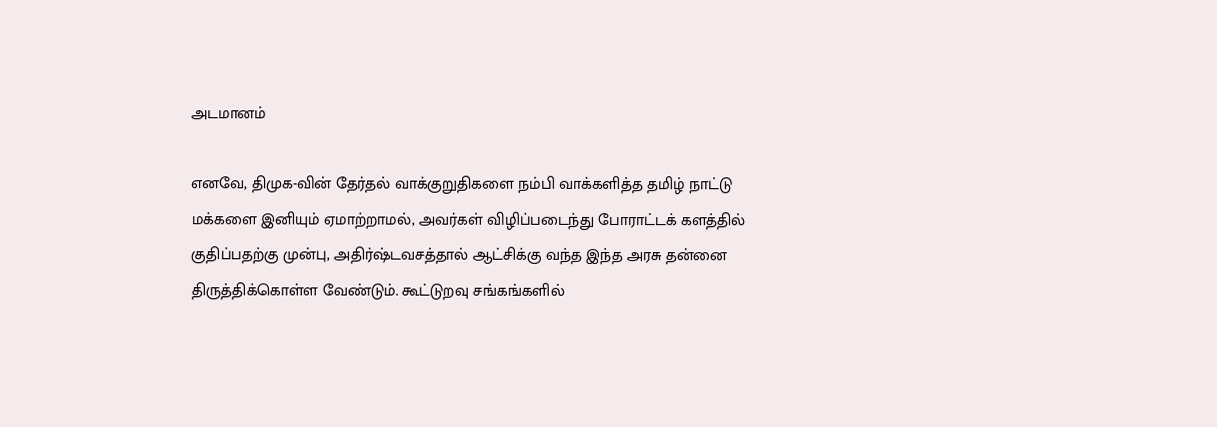அடமானம்

எனவே, திமுக-வின்‌ தேர்தல்‌ வாக்குறுதிகளை நம்பி வாக்களித்த தமிழ்‌ நாட்டு மக்களை இனியும்‌ ஏமாற்றாமல்‌, அவர்கள்‌ விழிப்படைந்து போராட்டக்‌ களத்தில்‌ குதிப்பதற்கு முன்பு, அதிர்ஷ்டவசத்தால்‌ ஆட்சிக்கு வந்த இந்த அரசு தன்னை திருத்திக்கொள்ள வேண்டும்‌. கூட்டுறவு சங்கங்களில்‌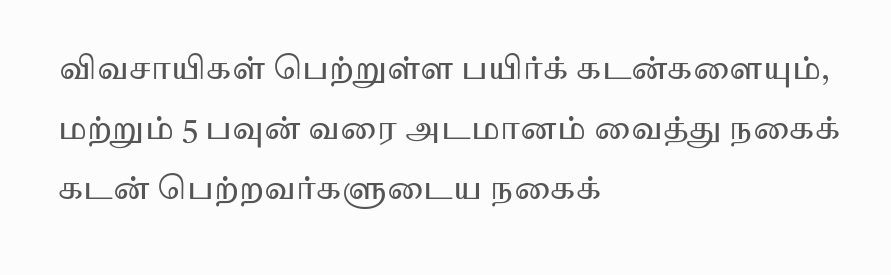விவசாயிகள்‌ பெற்றுள்ள பயிர்க்‌ கடன்களையும்‌, மற்றும் 5 பவுன்‌ வரை அடமானம்‌ வைத்து நகைக்‌ கடன்‌ பெற்றவர்களுடைய நகைக்‌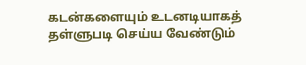கடன்களையும்‌ உடனடியாகத்‌ தள்ளுபடி செய்ய வேண்டும்‌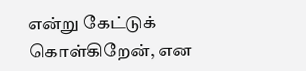என்று கேட்டுக்‌ கொள்கிறேன்‌, என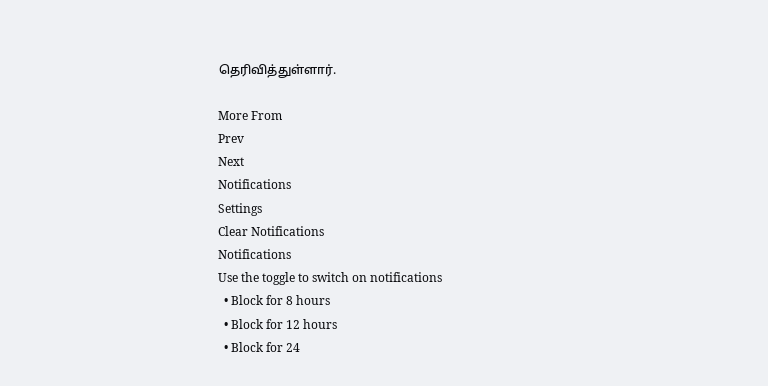தெரிவித்துள்ளார்.

More From
Prev
Next
Notifications
Settings
Clear Notifications
Notifications
Use the toggle to switch on notifications
  • Block for 8 hours
  • Block for 12 hours
  • Block for 24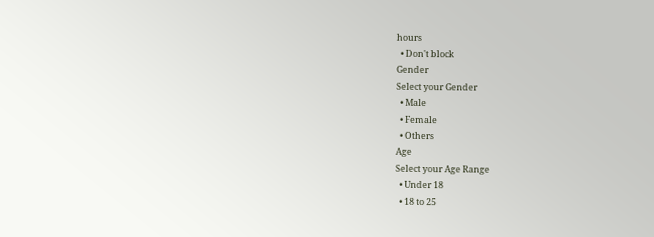hours
  • Don't block
Gender
Select your Gender
  • Male
  • Female
  • Others
Age
Select your Age Range
  • Under 18
  • 18 to 25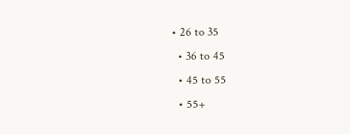• 26 to 35
  • 36 to 45
  • 45 to 55
  • 55+